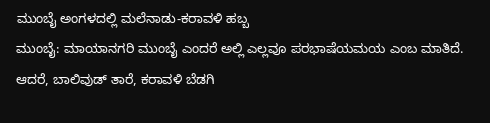ಮುಂಬೈ ಅಂಗಳದಲ್ಲಿ ಮಲೆನಾಡು-ಕರಾವಳಿ ಹಬ್ಬ
ಮುಂಬೈ: ಮಾಯಾನಗರಿ ಮುಂಬೈ ಎಂದರೆ ಅಲ್ಲಿ ಎಲ್ಲವೂ ಪರಭಾಷೆಯಮಯ ಎಂಬ ಮಾತಿದೆ. ಆದರೆ, ಬಾಲಿವುಡ್ ತಾರೆ, ಕರಾವಳಿ ಬೆಡಗಿ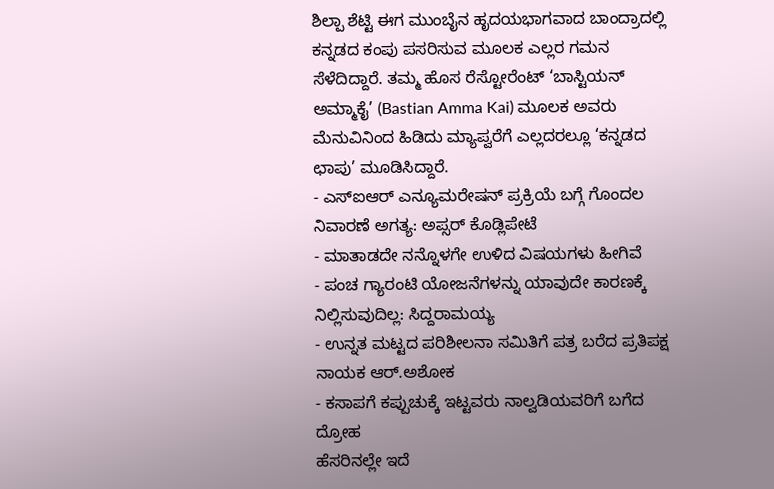ಶಿಲ್ಪಾ ಶೆಟ್ಟಿ ಈಗ ಮುಂಬೈನ ಹೃದಯಭಾಗವಾದ ಬಾಂದ್ರಾದಲ್ಲಿ ಕನ್ನಡದ ಕಂಪು ಪಸರಿಸುವ ಮೂಲಕ ಎಲ್ಲರ ಗಮನ ಸೆಳೆದಿದ್ದಾರೆ. ತಮ್ಮ ಹೊಸ ರೆಸ್ಟೋರೆಂಟ್ ‘ಬಾಸ್ಟಿಯನ್ ಅಮ್ಮಾಕೈ’ (Bastian Amma Kai) ಮೂಲಕ ಅವರು ಮೆನುವಿನಿಂದ ಹಿಡಿದು ಮ್ಯಾಪ್ವರೆಗೆ ಎಲ್ಲದರಲ್ಲೂ ‘ಕನ್ನಡದ ಛಾಪು’ ಮೂಡಿಸಿದ್ದಾರೆ.
- ಎಸ್ಐಆರ್ ಎನ್ಯೂಮರೇಷನ್ ಪ್ರಕ್ರಿಯೆ ಬಗ್ಗೆ ಗೊಂದಲ ನಿವಾರಣೆ ಅಗತ್ಯ: ಅಪ್ಸರ್ ಕೊಡ್ಲಿಪೇಟೆ
- ಮಾತಾಡದೇ ನನ್ನೊಳಗೇ ಉಳಿದ ವಿಷಯಗಳು ಹೀಗಿವೆ
- ಪಂಚ ಗ್ಯಾರಂಟಿ ಯೋಜನೆಗಳನ್ನು ಯಾವುದೇ ಕಾರಣಕ್ಕೆ ನಿಲ್ಲಿಸುವುದಿಲ್ಲ: ಸಿದ್ದರಾಮಯ್ಯ
- ಉನ್ನತ ಮಟ್ಟದ ಪರಿಶೀಲನಾ ಸಮಿತಿಗೆ ಪತ್ರ ಬರೆದ ಪ್ರತಿಪಕ್ಷ ನಾಯಕ ಆರ್.ಅಶೋಕ
- ಕಸಾಪಗೆ ಕಪ್ಪುಚುಕ್ಕೆ ಇಟ್ಟವರು ನಾಲ್ವಡಿಯವರಿಗೆ ಬಗೆದ ದ್ರೋಹ
ಹೆಸರಿನಲ್ಲೇ ಇದೆ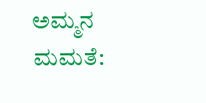ಅಮ್ಮನ ಮಮತೆ: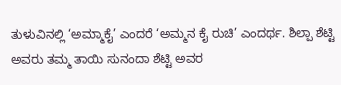ತುಳುವಿನಲ್ಲಿ ‘ಅಮ್ಮಾಕೈ’ ಎಂದರೆ ‘ಅಮ್ಮನ ಕೈ ರುಚಿ’ ಎಂದರ್ಥ. ಶಿಲ್ಪಾ ಶೆಟ್ಟಿ ಅವರು ತಮ್ಮ ತಾಯಿ ಸುನಂದಾ ಶೆಟ್ಟಿ ಅವರ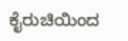ಕೈರುಚಿಯಿಂದ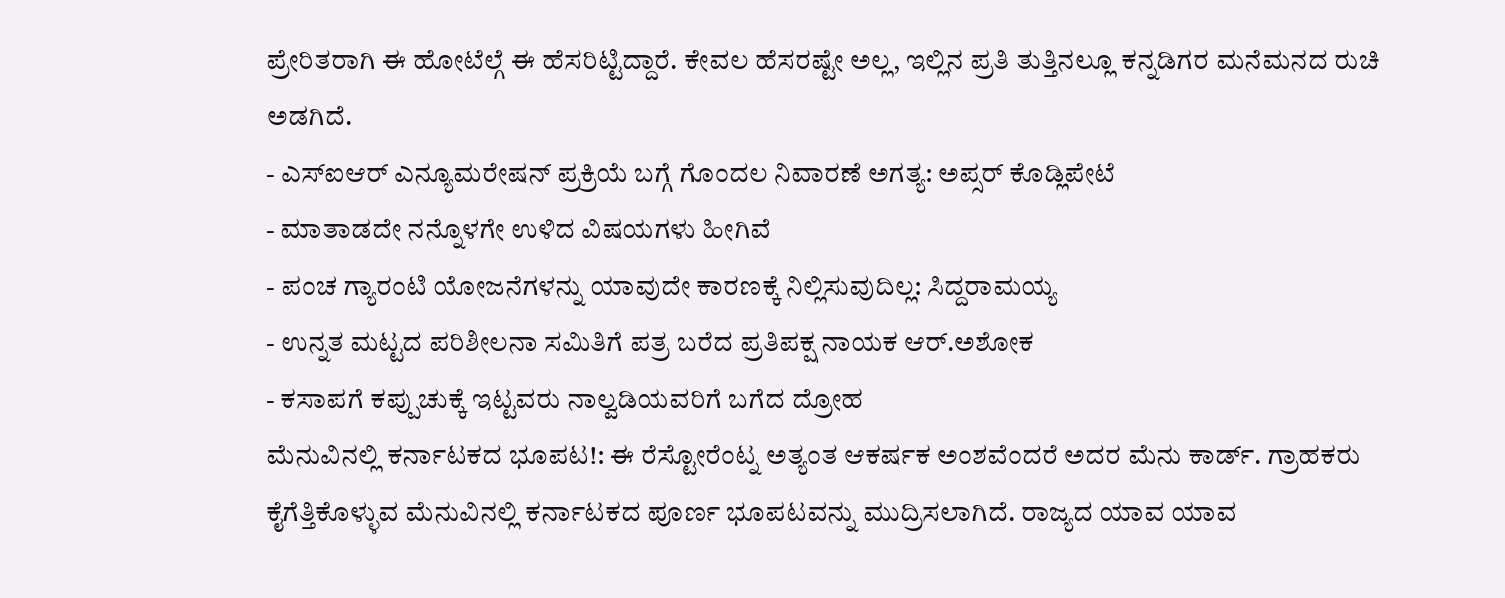ಪ್ರೇರಿತರಾಗಿ ಈ ಹೋಟೆಲ್ಗೆ ಈ ಹೆಸರಿಟ್ಟಿದ್ದಾರೆ. ಕೇವಲ ಹೆಸರಷ್ಟೇ ಅಲ್ಲ, ಇಲ್ಲಿನ ಪ್ರತಿ ತುತ್ತಿನಲ್ಲೂ ಕನ್ನಡಿಗರ ಮನೆಮನದ ರುಚಿ ಅಡಗಿದೆ.
- ಎಸ್ಐಆರ್ ಎನ್ಯೂಮರೇಷನ್ ಪ್ರಕ್ರಿಯೆ ಬಗ್ಗೆ ಗೊಂದಲ ನಿವಾರಣೆ ಅಗತ್ಯ: ಅಪ್ಸರ್ ಕೊಡ್ಲಿಪೇಟೆ
- ಮಾತಾಡದೇ ನನ್ನೊಳಗೇ ಉಳಿದ ವಿಷಯಗಳು ಹೀಗಿವೆ
- ಪಂಚ ಗ್ಯಾರಂಟಿ ಯೋಜನೆಗಳನ್ನು ಯಾವುದೇ ಕಾರಣಕ್ಕೆ ನಿಲ್ಲಿಸುವುದಿಲ್ಲ: ಸಿದ್ದರಾಮಯ್ಯ
- ಉನ್ನತ ಮಟ್ಟದ ಪರಿಶೀಲನಾ ಸಮಿತಿಗೆ ಪತ್ರ ಬರೆದ ಪ್ರತಿಪಕ್ಷ ನಾಯಕ ಆರ್.ಅಶೋಕ
- ಕಸಾಪಗೆ ಕಪ್ಪುಚುಕ್ಕೆ ಇಟ್ಟವರು ನಾಲ್ವಡಿಯವರಿಗೆ ಬಗೆದ ದ್ರೋಹ
ಮೆನುವಿನಲ್ಲಿ ಕರ್ನಾಟಕದ ಭೂಪಟ!: ಈ ರೆಸ್ಟೋರೆಂಟ್ನ ಅತ್ಯಂತ ಆಕರ್ಷಕ ಅಂಶವೆಂದರೆ ಅದರ ಮೆನು ಕಾರ್ಡ್. ಗ್ರಾಹಕರು ಕೈಗೆತ್ತಿಕೊಳ್ಳುವ ಮೆನುವಿನಲ್ಲಿ ಕರ್ನಾಟಕದ ಪೂರ್ಣ ಭೂಪಟವನ್ನು ಮುದ್ರಿಸಲಾಗಿದೆ. ರಾಜ್ಯದ ಯಾವ ಯಾವ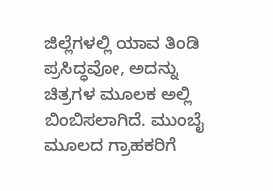ಜಿಲ್ಲೆಗಳಲ್ಲಿ ಯಾವ ತಿಂಡಿ ಪ್ರಸಿದ್ಧವೋ, ಅದನ್ನು ಚಿತ್ರಗಳ ಮೂಲಕ ಅಲ್ಲಿ ಬಿಂಬಿಸಲಾಗಿದೆ. ಮುಂಬೈ ಮೂಲದ ಗ್ರಾಹಕರಿಗೆ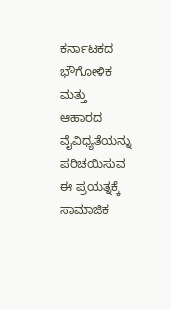ಕರ್ನಾಟಕದ ಭೌಗೋಳಿಕ ಮತ್ತು ಆಹಾರದ ವೈವಿಧ್ಯತೆಯನ್ನು ಪರಿಚಯಿಸುವ ಈ ಪ್ರಯತ್ನಕ್ಕೆ ಸಾಮಾಜಿಕ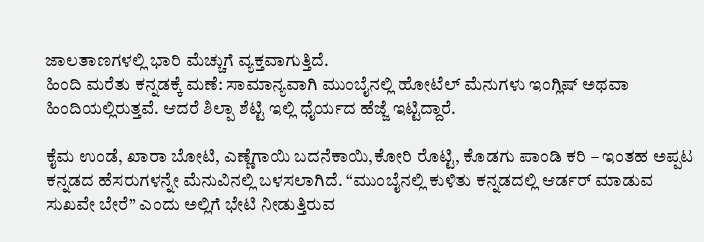ಜಾಲತಾಣಗಳಲ್ಲಿ ಭಾರಿ ಮೆಚ್ಚುಗೆ ವ್ಯಕ್ತವಾಗುತ್ತಿದೆ.
ಹಿಂದಿ ಮರೆತು ಕನ್ನಡಕ್ಕೆ ಮಣೆ: ಸಾಮಾನ್ಯವಾಗಿ ಮುಂಬೈನಲ್ಲಿ ಹೋಟೆಲ್ ಮೆನುಗಳು ಇಂಗ್ಲಿಷ್ ಅಥವಾ ಹಿಂದಿಯಲ್ಲಿರುತ್ತವೆ. ಆದರೆ ಶಿಲ್ಪಾ ಶೆಟ್ಟಿ ಇಲ್ಲಿ ಧೈರ್ಯದ ಹೆಜ್ಜೆ ಇಟ್ಟಿದ್ದಾರೆ.

ಕೈಮ ಉಂಡೆ, ಖಾರಾ ಬೋಟಿ, ಎಣ್ಣೆಗಾಯಿ ಬದನೆಕಾಯಿ,ಕೋರಿ ರೊಟ್ಟಿ, ಕೊಡಗು ಪಾಂಡಿ ಕರಿ – ಇಂತಹ ಅಪ್ಪಟ ಕನ್ನಡದ ಹೆಸರುಗಳನ್ನೇ ಮೆನುವಿನಲ್ಲಿ ಬಳಸಲಾಗಿದೆ. “ಮುಂಬೈನಲ್ಲಿ ಕುಳಿತು ಕನ್ನಡದಲ್ಲಿ ಆರ್ಡರ್ ಮಾಡುವ ಸುಖವೇ ಬೇರೆ” ಎಂದು ಅಲ್ಲಿಗೆ ಭೇಟಿ ನೀಡುತ್ತಿರುವ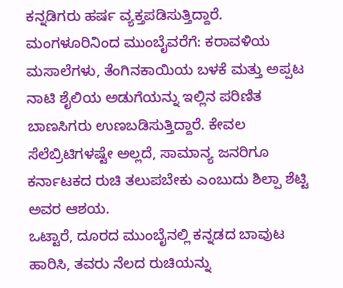ಕನ್ನಡಿಗರು ಹರ್ಷ ವ್ಯಕ್ತಪಡಿಸುತ್ತಿದ್ದಾರೆ.
ಮಂಗಳೂರಿನಿಂದ ಮುಂಬೈವರೆಗೆ: ಕರಾವಳಿಯ ಮಸಾಲೆಗಳು, ತೆಂಗಿನಕಾಯಿಯ ಬಳಕೆ ಮತ್ತು ಅಪ್ಪಟ ನಾಟಿ ಶೈಲಿಯ ಅಡುಗೆಯನ್ನು ಇಲ್ಲಿನ ಪರಿಣಿತ ಬಾಣಸಿಗರು ಉಣಬಡಿಸುತ್ತಿದ್ದಾರೆ. ಕೇವಲ ಸೆಲೆಬ್ರಿಟಿಗಳಷ್ಟೇ ಅಲ್ಲದೆ, ಸಾಮಾನ್ಯ ಜನರಿಗೂ ಕರ್ನಾಟಕದ ರುಚಿ ತಲುಪಬೇಕು ಎಂಬುದು ಶಿಲ್ಪಾ ಶೆಟ್ಟಿ ಅವರ ಆಶಯ.
ಒಟ್ಟಾರೆ, ದೂರದ ಮುಂಬೈನಲ್ಲಿ ಕನ್ನಡದ ಬಾವುಟ ಹಾರಿಸಿ, ತವರು ನೆಲದ ರುಚಿಯನ್ನು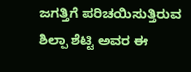ಜಗತ್ತಿಗೆ ಪರಿಚಯಿಸುತ್ತಿರುವ ಶಿಲ್ಪಾ ಶೆಟ್ಟಿ ಅವರ ಈ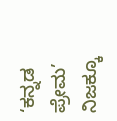‘ಕನ್ನಡ ಪ್ರೇಮ’ ನಿಜಕ್ಕೂ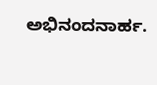ಅಭಿನಂದನಾರ್ಹ.